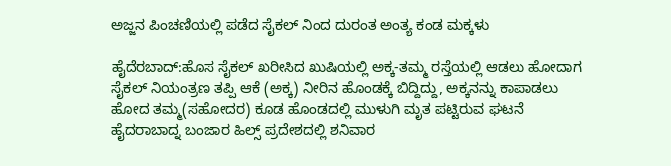ಅಜ್ಜನ ಪಿಂಚಣಿಯಲ್ಲಿ ಪಡೆದ ಸೈಕಲ್ ನಿಂದ ದುರಂತ ಅಂತ್ಯ ಕಂಡ ಮಕ್ಕಳು

ಹೈದೆರಬಾದ್:ಹೊಸ ಸೈಕಲ್ ಖರೀಸಿದ ಖುಷಿಯಲ್ಲಿ ಅಕ್ಕ-ತಮ್ಮ ರಸ್ತೆಯಲ್ಲಿ ಆಡಲು ಹೋದಾಗ ಸೈಕಲ್ ನಿಯಂತ್ರಣ ತಪ್ಪಿ ಆಕೆ (ಅಕ್ಕ) ನೀರಿನ ಹೊಂಡಕ್ಕೆ ಬಿದ್ದಿದ್ದು, ಅಕ್ಕನನ್ನು ಕಾಪಾಡಲು ಹೋದ ತಮ್ಮ(ಸಹೋದರ) ಕೂಡ ಹೊಂಡದಲ್ಲಿ ಮುಳುಗಿ ಮೃತ ಪಟ್ಟಿರುವ ಘಟನೆ ಹೈದರಾಬಾದ್ನ ಬಂಜಾರ ಹಿಲ್ಸ್ ಪ್ರದೇಶದಲ್ಲಿ ಶನಿವಾರ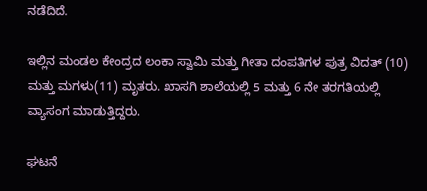ನಡೆದಿದೆ.

ಇಲ್ಲಿನ ಮಂಡಲ ಕೇಂದ್ರದ ಲಂಕಾ ಸ್ವಾಮಿ ಮತ್ತು ಗೀತಾ ದಂಪತಿಗಳ ಪುತ್ರ ವಿದತ್ (10) ಮತ್ತು ಮಗಳು(11) ಮೃತರು. ಖಾಸಗಿ ಶಾಲೆಯಲ್ಲಿ 5 ಮತ್ತು 6 ನೇ ತರಗತಿಯಲ್ಲಿ ವ್ಯಾಸಂಗ ಮಾಡುತ್ತಿದ್ದರು.

ಘಟನೆ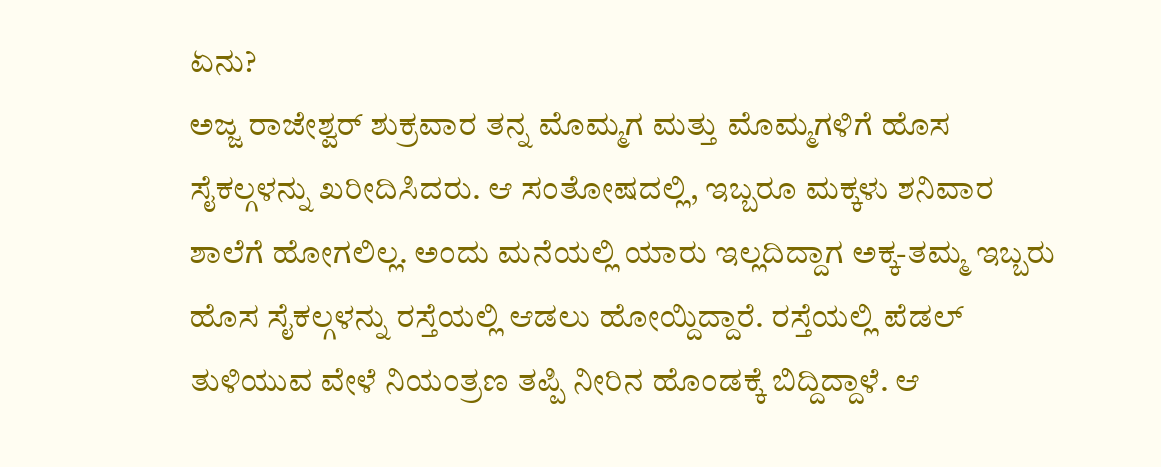ಏನು?
ಅಜ್ಜ ರಾಜೇಶ್ವರ್ ಶುಕ್ರವಾರ ತನ್ನ ಮೊಮ್ಮಗ ಮತ್ತು ಮೊಮ್ಮಗಳಿಗೆ ಹೊಸ ಸೈಕಲ್ಗಳನ್ನು ಖರೀದಿಸಿದರು. ಆ ಸಂತೋಷದಲ್ಲಿ, ಇಬ್ಬರೂ ಮಕ್ಕಳು ಶನಿವಾರ ಶಾಲೆಗೆ ಹೋಗಲಿಲ್ಲ. ಅಂದು ಮನೆಯಲ್ಲಿ ಯಾರು ಇಲ್ಲದಿದ್ದಾಗ ಅಕ್ಕ-ತಮ್ಮ ಇಬ್ಬರು ಹೊಸ ಸೈಕಲ್ಗಳನ್ನು ರಸ್ತೆಯಲ್ಲಿ ಆಡಲು ಹೋಯ್ದಿದ್ದಾರೆ. ರಸ್ತೆಯಲ್ಲಿ ಪೆಡಲ್ ತುಳಿಯುವ ವೇಳೆ ನಿಯಂತ್ರಣ ತಪ್ಪಿ ನೀರಿನ ಹೊಂಡಕ್ಕೆ ಬಿದ್ದಿದ್ದಾಳೆ. ಆ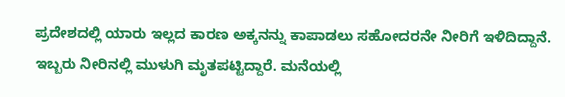ಪ್ರದೇಶದಲ್ಲಿ ಯಾರು ಇಲ್ಲದ ಕಾರಣ ಅಕ್ಕನನ್ನು ಕಾಪಾಡಲು ಸಹೋದರನೇ ನೀರಿಗೆ ಇಳಿದಿದ್ದಾನೆ. ಇಬ್ಬರು ನೀರಿನಲ್ಲಿ ಮುಳುಗಿ ಮೃತಪಟ್ಟಿದ್ದಾರೆ. ಮನೆಯಲ್ಲಿ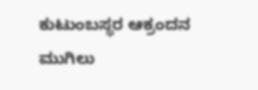ಕುಟುಂಬಸ್ಥರ ಆಕ್ರಂದನ ಮುಗಿಲು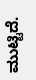ಮುಟ್ಟಿದೆ.